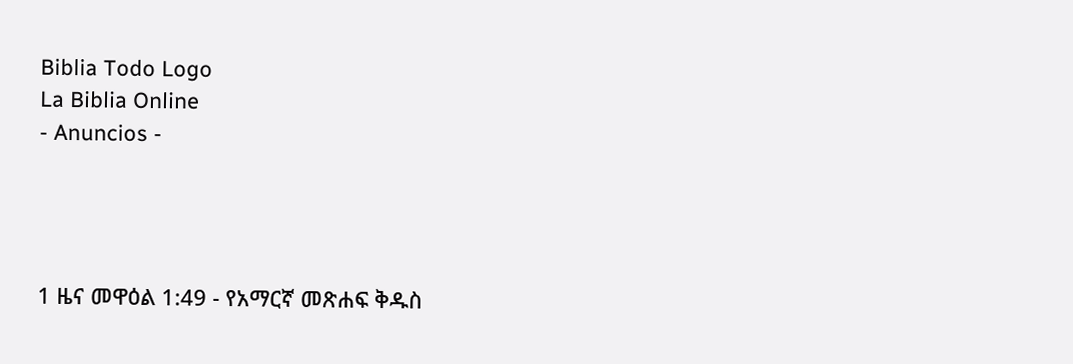Biblia Todo Logo
La Biblia Online
- Anuncios -




1 ዜና መዋዕል 1:49 - የአማርኛ መጽሐፍ ቅዱስ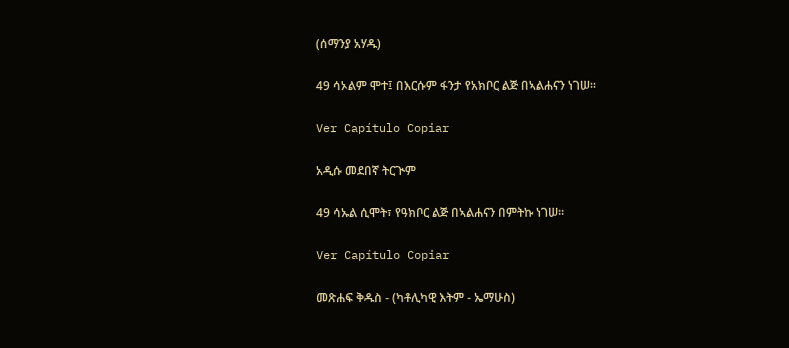(ሰማንያ አሃዱ)

49 ሳኦልም ሞተ፤ በእርሱም ፋንታ የአክቦር ልጅ በኣልሐናን ነገሠ።

Ver Capítulo Copiar

አዲሱ መደበኛ ትርጒም

49 ሳኡል ሲሞት፣ የዓክቦር ልጅ በኣልሐናን በምትኩ ነገሠ።

Ver Capítulo Copiar

መጽሐፍ ቅዱስ - (ካቶሊካዊ እትም - ኤማሁስ)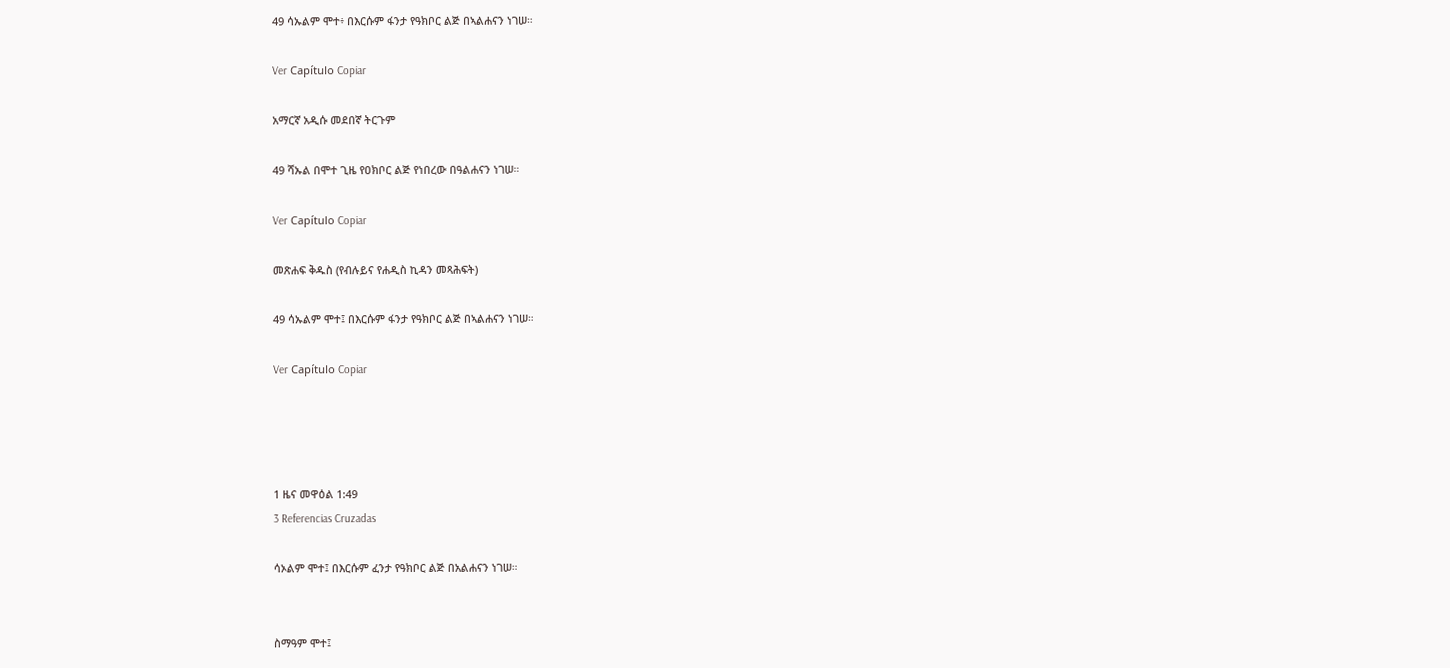49 ሳኡልም ሞተ፥ በእርሱም ፋንታ የዓክቦር ልጅ በኣልሐናን ነገሠ።

Ver Capítulo Copiar

አማርኛ አዲሱ መደበኛ ትርጉም

49 ሻኡል በሞተ ጊዜ የዐክቦር ልጅ የነበረው በዓልሐናን ነገሠ።

Ver Capítulo Copiar

መጽሐፍ ቅዱስ (የብሉይና የሐዲስ ኪዳን መጻሕፍት)

49 ሳኡልም ሞተ፤ በእርሱም ፋንታ የዓክቦር ልጅ በኣልሐናን ነገሠ።

Ver Capítulo Copiar




1 ዜና መዋዕል 1:49
3 Referencias Cruzadas

ሳኦልም ሞተ፤ በእርሱም ፈንታ የዓክቦር ልጅ በአልሐናን ነገሠ።


ስማዓም ሞተ፤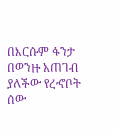በእርሱም ፋንታ በወንዙ አጠገብ ያለችው የረኆቦት ሰው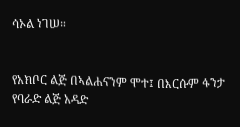ሳኦል ነገሠ።


የአክቦር ልጅ በኣልሐናንም ሞተ፤ በእርሱም ፋንታ የባራድ ልጅ አዳድ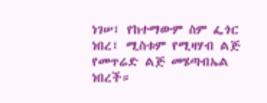ነገሠ፤ የከተማውም ስም ፌጎር ነበረ፤ ሚስቱም የሚዛሃብ ልጅ የመጥሬድ ልጅ መሄጣብኤል ነበረች።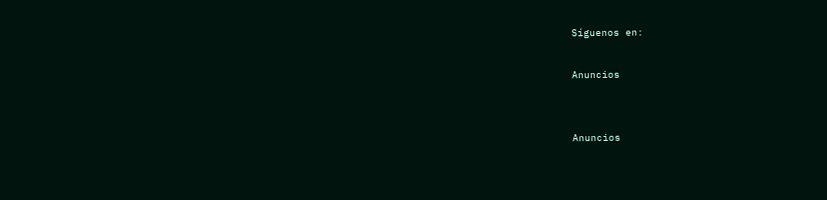Síguenos en:

Anuncios


Anuncios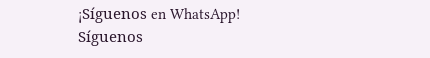¡Síguenos en WhatsApp! Síguenos